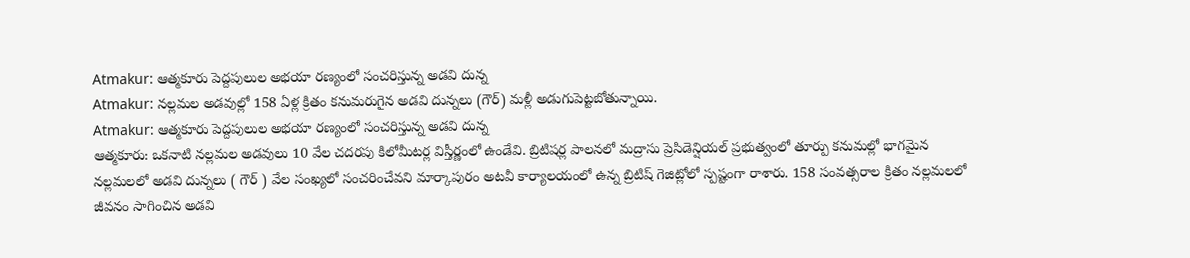Atmakur: ఆత్మకూరు పెద్దపులుల అభయా రణ్యంలో సంచరిస్తున్న అడవి దున్న
Atmakur: నల్లమల అడవుల్లో 158 ఏళ్ల క్రితం కనుమరుగైన అడవి దున్నలు (గౌర్) మళ్లీ అడుగుపెట్టబోతున్నాయి.
Atmakur: ఆత్మకూరు పెద్దపులుల అభయా రణ్యంలో సంచరిస్తున్న అడవి దున్న
ఆత్మకూరు: ఒకనాటి నల్లమల అడవులు 10 వేల చదరపు కిలోమీటర్ల విస్తీర్ణంలో ఉండేవి. బ్రిటిషర్ల పాలనలో మద్రాసు ప్రెసిడెన్షియల్ ప్రభుత్వంలో తూర్పు కనుమల్లో భాగమైన నల్లమలలో అడవి దున్నలు ( గౌర్ ) వేల సంఖ్యలో సంచరించేవని మార్కాపురం అటవీ కార్యాలయంలో ఉన్న బ్రిటిష్ గెజిట్లోలో స్పష్టంగా రాశారు. 158 సంవత్సరాల క్రితం నల్లమలలో జీవనం సాగించిన అడవి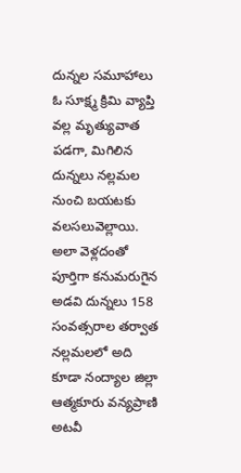దున్నల సమూహాలు ఓ సూక్ష్మ క్రిమి వ్యాప్తి వల్ల మృత్యువాత పడగా, మిగిలిన దున్నలు నల్లమల నుంచి బయటకు వలసలువెల్లాయి. అలా వెళ్లదంతో పూర్తిగా కనుమరుగైన అడవి దున్నలు 158 సంవత్సరాల తర్వాత నల్లమలలో అది కూడా నంద్యాల జిల్లా ఆత్మకూరు వన్యప్రాణి అటవీ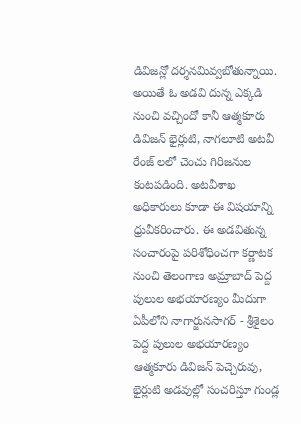డివిజన్లో దర్శనమివ్వబోతున్నాయి.
అయితే ఓ అడవి దున్న ఎక్కడి నుంచి వచ్చిందో కానీ ఆత్మకూరు డివిజన్ భైర్లుటి, నాగలూటి అటవీ రేంజ్ లలో చెంచు గిరిజనుల కంటపడింది. అటవీశాఖ అధికారులు కూడా ఈ విషయాన్ని ధ్రువీకరించారు. ఈ అడవితున్న సంచారంపై పరిశోధించగా కర్ణాటక నుంచి తెలంగాణ అమ్రాబాద్ పెద్ద పులుల అభయారణ్యం మీదుగా ఏపీలోని నాగార్జునసాగర్ - శ్రీశైలం పెద్ద పులుల అభయారణ్యం ఆత్మకూరు డివిజన్ పెచ్చెరువు, భైర్లుటి అడవుల్లో సంచరిస్తూ గుండ్ల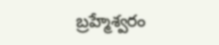బ్రహ్మేశ్వరం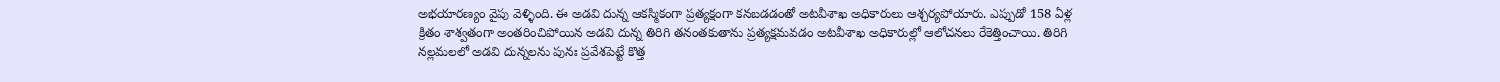అభయారణ్యం వైపు వెళ్ళింది. ఈ అడవి దున్న ఆకస్మికంగా ప్రత్యక్షంగా కనబడడంతో అటవీశాఖ అధికారులు ఆశ్చర్యపోయారు. ఎప్పుడో 158 ఏళ్ల క్రితం శాశ్వతంగా అంతరించిపోయిన అడవి దున్న తిరిగి తనంతకుతాను ప్రత్యక్షమవడం అటవీశాఖ అధికారుల్లో ఆలోచనలు రేకెత్తించాయి. తిరిగి నల్లమలలో అడవి దున్నలను పునః ప్రవేశపెట్టే కొత్త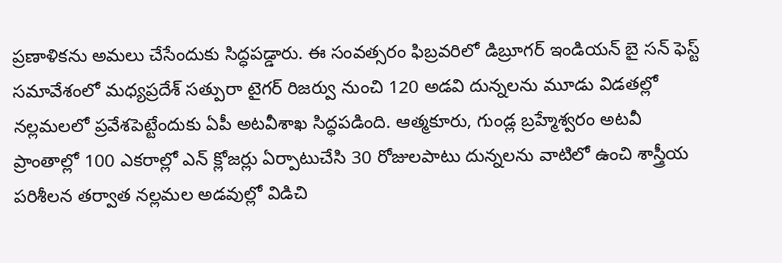ప్రణాళికను అమలు చేసేందుకు సిద్ధపడ్డారు. ఈ సంవత్సరం ఫిబ్రవరిలో డిబ్రూగర్ ఇండియన్ బై సన్ ఫెస్ట్ సమావేశంలో మధ్యప్రదేశ్ సత్పురా టైగర్ రిజర్వు నుంచి 120 అడవి దున్నలను మూడు విడతల్లో నల్లమలలో ప్రవేశపెట్టేందుకు ఏపీ అటవీశాఖ సిద్ధపడింది. ఆత్మకూరు, గుండ్ల బ్రహ్మేశ్వరం అటవీ ప్రాంతాల్లో 100 ఎకరాల్లో ఎన్ క్లోజర్లు ఏర్పాటుచేసి 30 రోజులపాటు దున్నలను వాటిలో ఉంచి శాస్త్రీయ పరిశీలన తర్వాత నల్లమల అడవుల్లో విడిచి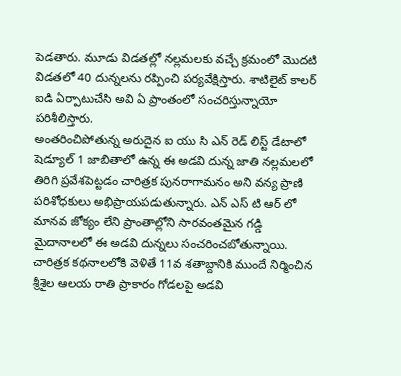పెడతారు. మూడు విడతల్లో నల్లమలకు వచ్చే క్రమంలో మొదటి విడతలో 40 దున్నలను రప్పించి పర్యవేక్షిస్తారు. శాటిలైట్ కాలర్ ఐడి ఏర్పాటుచేసి అవి ఏ ప్రాంతంలో సంచరిస్తున్నాయో పరిశీలిస్తారు.
అంతరించిపోతున్న అరుదైన ఐ యు సి ఎన్ రెడ్ లిస్ట్ డేటాలో షెడ్యూల్ 1 జాబితాలో ఉన్న ఈ అడవి దున్న జాతి నల్లమలలో తిరిగి ప్రవేశపెట్టడం చారిత్రక పునరాగామనం అని వన్య ప్రాణి పరిశోధకులు అభిప్రాయపడుతున్నారు. ఎన్ ఎస్ టి ఆర్ లో మానవ జోక్యం లేని ప్రాంతాల్లోని సారవంతమైన గడ్డి మైదానాలలో ఈ అడవి దున్నలు సంచరించబోతున్నాయి. చారిత్రక కథనాలలోకి వెళితే 11వ శతాబ్దానికి ముందే నిర్మించిన శ్రీశైల ఆలయ రాతి ప్రాకారం గోడలపై అడవి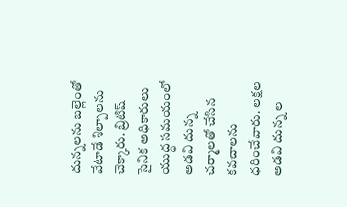దున్నలను బల్లెంతో వేటాడే శిల్పాలను చెక్కారు. బ్రిటిష్ సైనిక అధికారులు యుద్ధ సమయంలో అడవి దున్న చర్మాలతో చేసిన కవచాలను ధరించేవారు. లక్షల అడవి దున్న ల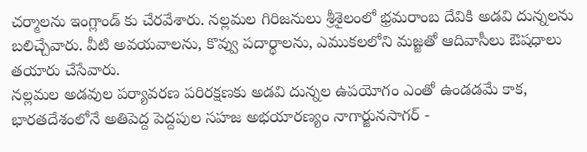చర్మాలను ఇంగ్లాండ్ కు చేరవేశారు. నల్లమల గిరిజనులు శ్రీశైలంలో భ్రమరాంబ దేవికి అడవి దున్నలను బలిచ్చేవారు. వీటి అవయవాలను, కొవ్వు పదార్థాలను, ఎముకలలోని మజ్జతో ఆదివాసీలు ఔషధాలు తయారు చేసేవారు.
నల్లమల అడవుల పర్యావరణ పరిరక్షణకు అడవి దున్నల ఉపయోగం ఎంతో ఉండడమే కాక, భారతదేశంలోనే అతిపెద్ద పెద్దపుల సహజ అభయారణ్యం నాగార్జునసాగర్ -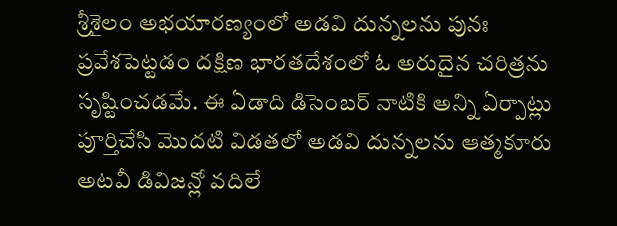శ్రీశైలం అభయారణ్యంలో అడవి దున్నలను పునః ప్రవేశపెట్టడం దక్షిణ భారతదేశంలో ఓ అరుదైన చరిత్రను సృష్టించడమే. ఈ ఏడాది డిసెంబర్ నాటికి అన్ని ఏర్పాట్లు పూర్తిచేసి మొదటి విడతలో అడవి దున్నలను ఆత్మకూరు అటవీ డివిజన్లో వదిలే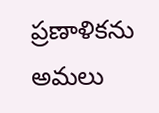ప్రణాళికను అమలు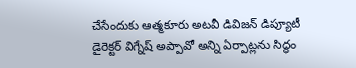చేసేందుకు ఆత్మకూరు అటవీ డివిజన్ డిప్యూటీ డైరెక్టర్ విగ్నేష్ అప్పావో అన్ని ఏర్పాట్లను సిద్ధం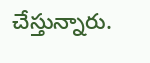చేస్తున్నారు.